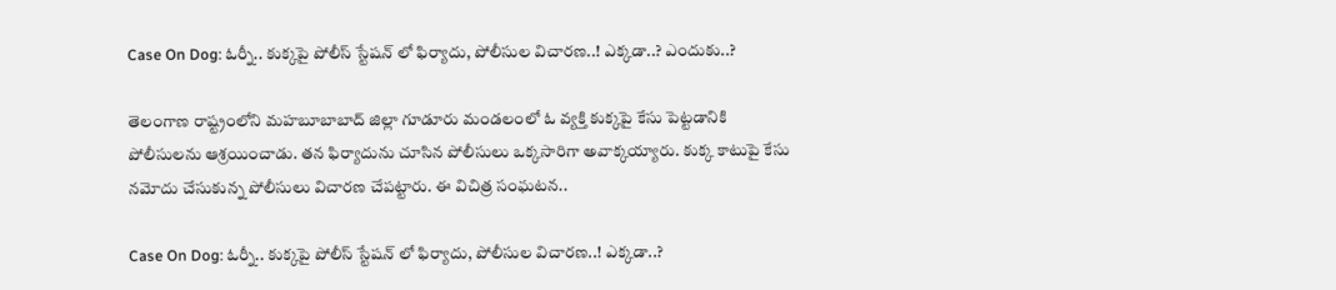Case On Dog: ఓర్నీ.. కుక్కపై పోలీస్ స్టేషన్ లో ఫిర్యాదు, పోలీసుల విచారణ..! ఎక్కడా..? ఎందుకు..?

తెలంగాణ రాష్ట్రంలోని మహబూబాబాద్ జిల్లా గూడూరు మండలంలో ఓ వ్యక్తి కుక్కపై కేసు పెట్టడానికి పోలీసులను ఆశ్రయించాడు. తన ఫిర్యాదును చూసిన పోలీసులు ఒక్కసారిగా అవాక్కయ్యారు. కుక్క కాటుపై కేసు నమోదు చేసుకున్న పోలీసులు విచారణ చేపట్టారు. ఈ విచిత్ర సంఘటన..

Case On Dog: ఓర్నీ.. కుక్కపై పోలీస్ స్టేషన్ లో ఫిర్యాదు, పోలీసుల విచారణ..! ఎక్కడా..?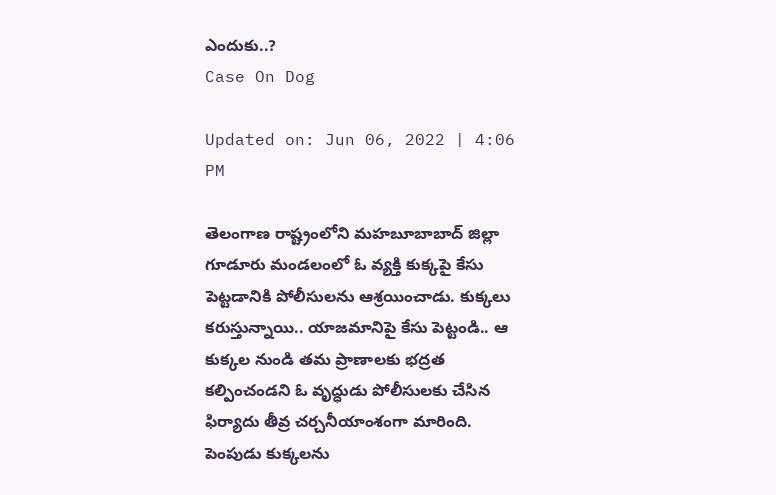ఎందుకు..?
Case On Dog

Updated on: Jun 06, 2022 | 4:06 PM

తెలంగాణ రాష్ట్రంలోని మహబూబాబాద్ జిల్లా గూడూరు మండలంలో ఓ వ్యక్తి కుక్కపై కేసు పెట్టడానికి పోలీసులను ఆశ్రయించాడు. కుక్కలు కరుస్తున్నాయి.. యాజమానిపై కేసు పెట్టండి.. ఆ కుక్కల నుండి తమ ప్రాణాలకు భద్రత కల్పించండని ఓ వృద్ధుడు పోలీసులకు చేసిన ఫిర్యాదు తీవ్ర చర్చనీయాంశంగా మారింది. పెంపుడు కుక్కలను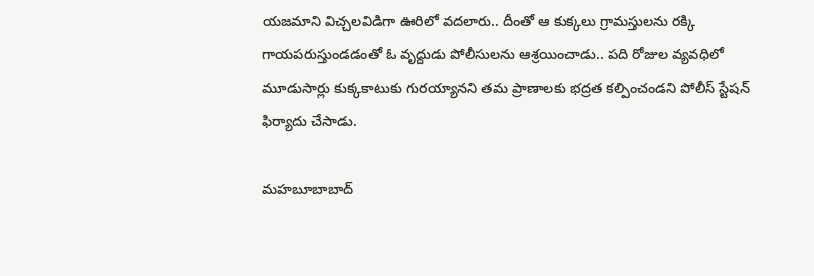యజమాని విచ్చలవిడిగా ఊరిలో వదలారు.. దీంతో ఆ కుక్కలు గ్రామస్తులను రక్కి గాయపరుస్తుండడంతో ఓ వృద్దుడు పోలీసులను ఆశ్రయించాడు.. పది రోజుల వ్యవధిలో మూడుసార్లు కుక్కకాటుకు గురయ్యానని తమ ప్రాణాలకు భద్రత కల్పించండని పోలీస్ స్టేషన్ ఫిర్యాదు చేసాడు.

మహబూబాబాద్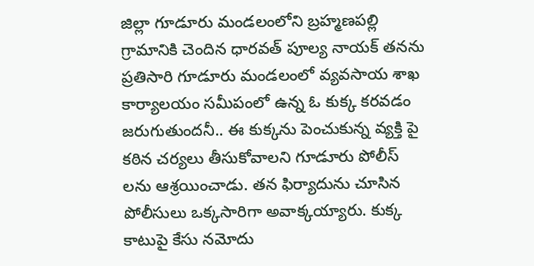జిల్లా గూడూరు మండలంలోని బ్రహ్మణపల్లి గ్రామానికి చెందిన ధారవత్ పూల్య నాయక్ తనను ప్రతిసారి గూడూరు మండలంలో వ్యవసాయ శాఖ కార్యాలయం సమీపంలో ఉన్న ఓ కుక్క కరవడం జరుగుతుందనీ.. ఈ కుక్కను పెంచుకున్న వ్యక్తి పై కఠిన చర్యలు తీసుకోవాలని గూడూరు పోలీస్ లను ఆశ్రయించాడు. తన ఫిర్యాదును చూసిన పోలీసులు ఒక్కసారిగా అవాక్కయ్యారు. కుక్క కాటుపై కేసు నమోదు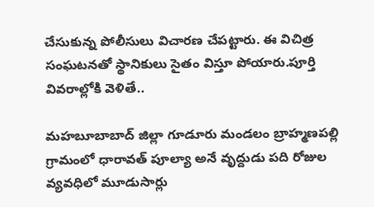చేసుకున్న పోలీసులు విచారణ చేపట్టారు. ఈ విచిత్ర సంఘటనతో స్థానికులు సైతం విస్తూ పోయారు.పూర్తి వివరాల్లోకి వెళితే..

మహబూబాబాద్ జిల్లా గూడూరు మండలం బ్రాహ్మణపల్లి గ్రామంలో ధారావత్ పూల్యా అనే వృద్దుడు పది రోజుల వ్యవధిలో మూడుసార్లు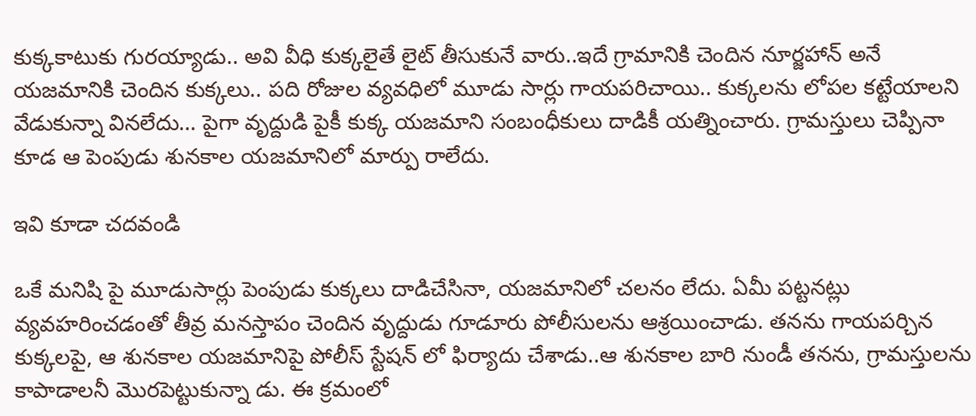కుక్కకాటుకు గురయ్యాడు.. అవి వీధి కుక్కలైతే లైట్ తీసుకునే వారు..ఇదే గ్రామానికి చెందిన నూర్జహాన్ అనే యజమానికి చెందిన కుక్కలు.. పది రోజుల వ్యవధిలో మూడు సార్లు గాయపరిచాయి.. కుక్కలను లోపల కట్టేయాలని వేడుకున్నా వినలేదు… పైగా వృద్దుడి పైకీ కుక్క యజమాని సంబంధీకులు దాడికీ యత్నించారు. గ్రామస్తులు చెప్పినా కూడ ఆ పెంపుడు శునకాల యజమానిలో మార్పు రాలేదు.

ఇవి కూడా చదవండి

ఒకే మనిషి పై మూడుసార్లు పెంపుడు కుక్కలు దాడిచేసినా, యజమానిలో చలనం లేదు. ఏమీ పట్టనట్లు వ్యవహరించడంతో తీవ్ర మనస్తాపం చెందిన వృద్దుడు గూడూరు పోలీసులను ఆశ్రయించాడు. తనను గాయపర్చిన కుక్కలపై, ఆ శునకాల యజమానిపై పోలీస్ స్టేషన్ లో ఫిర్యాదు చేశాడు..ఆ శునకాల బారి నుండీ తనను, గ్రామస్తులను కాపాడాలనీ మొరపెట్టుకున్నా డు. ఈ క్రమంలో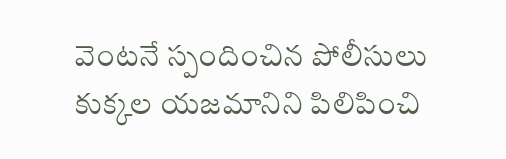వెంటనే స్పందించిన పోలీసులు కుక్కల యజమానిని పిలిపించి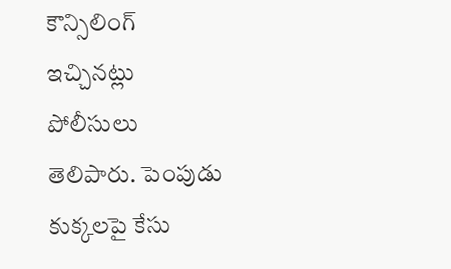కౌన్సిలింగ్ ఇచ్చినట్లు పోలీసులు తెలిపారు. పెంపుడు కుక్కలపై కేసు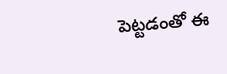పెట్టడంతో ఈ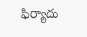ఫిర్యాదు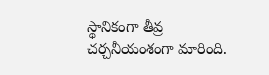స్థానికంగా తీవ్ర చర్చనీయంశంగా మారింది.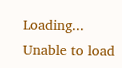Loading...
Unable to load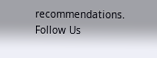recommendations.
Follow Us